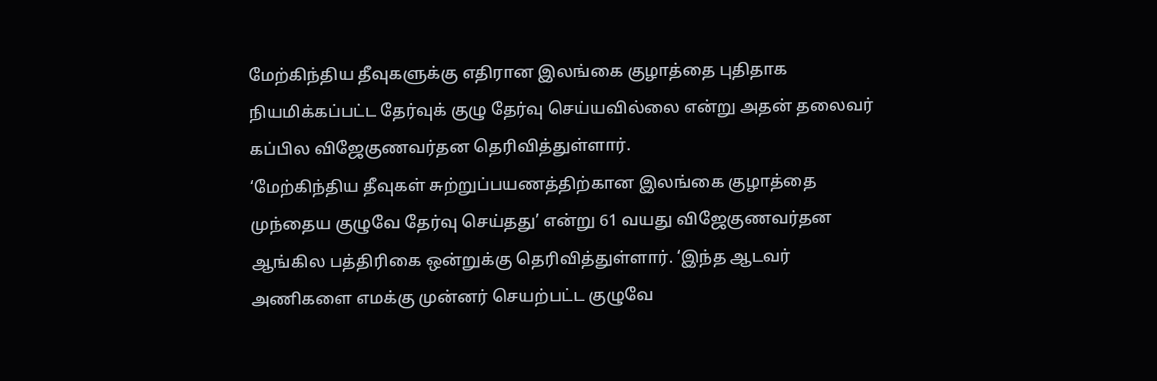மேற்கிந்திய தீவுகளுக்கு எதிரான இலங்கை குழாத்தை புதிதாக நியமிக்கப்பட்ட தேர்வுக் குழு தேர்வு செய்யவில்லை என்று அதன் தலைவர் கப்பில விஜேகுணவர்தன தெரிவித்துள்ளார்.
‘மேற்கிந்திய தீவுகள் சுற்றுப்பயணத்திற்கான இலங்கை குழாத்தை முந்தைய குழுவே தேர்வு செய்தது’ என்று 61 வயது விஜேகுணவர்தன ஆங்கில பத்திரிகை ஒன்றுக்கு தெரிவித்துள்ளார். ‘இந்த ஆடவர் அணிகளை எமக்கு முன்னர் செயற்பட்ட குழுவே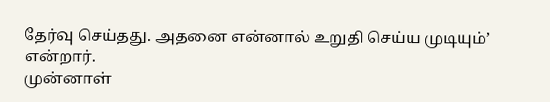தேர்வு செய்தது. அதனை என்னால் உறுதி செய்ய முடியும்’ என்றார்.
முன்னாள்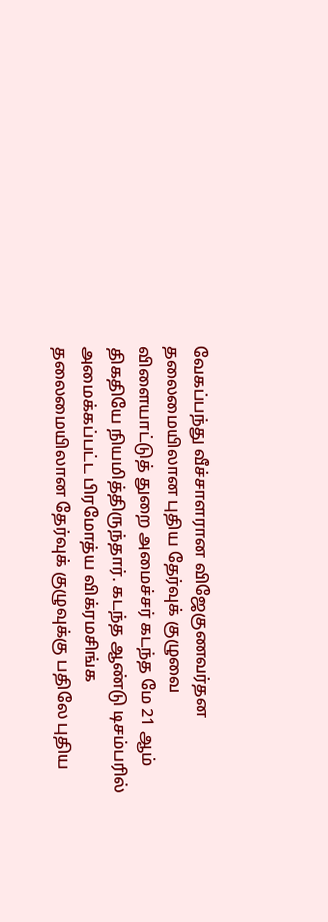வேகப்பந்து வீச்சாளரான விஜேகுணவர்தன தலைமையிலான புதிய தேர்வுக் குழுவை விளையாட்டுத் துறை அமைச்சர் கடந்த மே 21 ஆம் திகதியே நியமித்திருந்தார். கடந்த ஆண்டு டிசம்பரில் அமைக்கப்பட்ட பிரமோத்ய விக்ரமசிங்க தலைமையிலான தேர்வுக் குழுவுக்கு பதிலே புதிய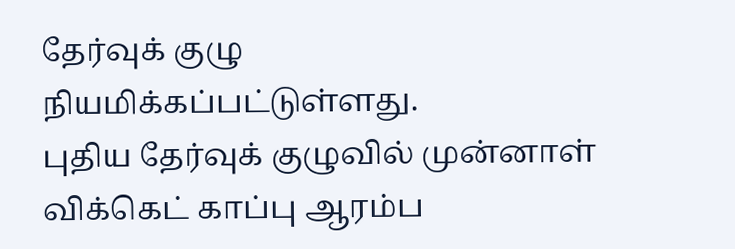தேர்வுக் குழு நியமிக்கப்பட்டுள்ளது.
புதிய தேர்வுக் குழுவில் முன்னாள் விக்கெட் காப்பு ஆரம்ப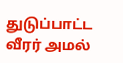துடுப்பாட்ட வீரர் அமல்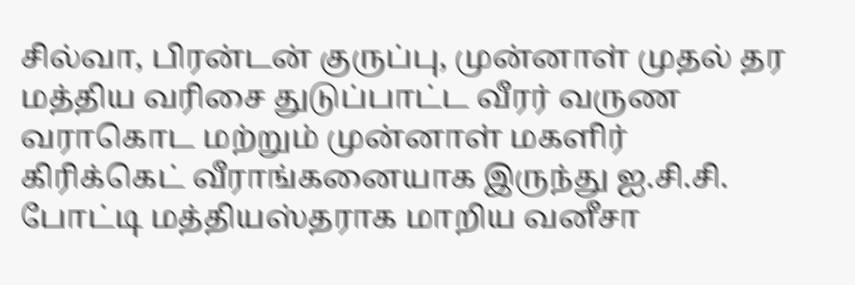சில்வா, பிரன்டன் குருப்பு, முன்னாள் முதல் தர மத்திய வரிசை துடுப்பாட்ட வீரர் வருண வராகொட மற்றும் முன்னாள் மகளிர் கிரிக்கெட் வீராங்கனையாக இருந்து ஐ.சி.சி. போட்டி மத்தியஸ்தராக மாறிய வனீசா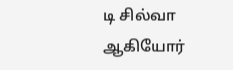டி சில்வா ஆகியோர்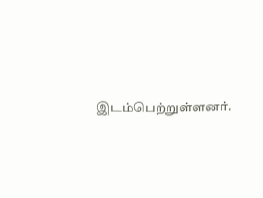இடம்பெற்றுள்ளனர்.